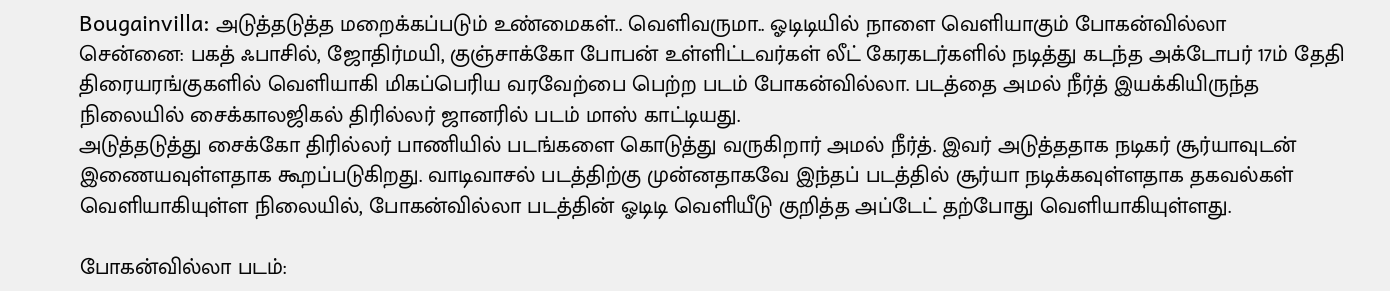Bougainvilla: அடுத்தடுத்த மறைக்கப்படும் உண்மைகள்.. வெளிவருமா.. ஓடிடியில் நாளை வெளியாகும் போகன்வில்லா
சென்னை: பகத் ஃபாசில், ஜோதிர்மயி, குஞ்சாக்கோ போபன் உள்ளிட்டவர்கள் லீட் கேரகடர்களில் நடித்து கடந்த அக்டோபர் 17ம் தேதி திரையரங்குகளில் வெளியாகி மிகப்பெரிய வரவேற்பை பெற்ற படம் போகன்வில்லா. படத்தை அமல் நீர்த் இயக்கியிருந்த நிலையில் சைக்காலஜிகல் திரில்லர் ஜானரில் படம் மாஸ் காட்டியது.
அடுத்தடுத்து சைக்கோ திரில்லர் பாணியில் படங்களை கொடுத்து வருகிறார் அமல் நீர்த். இவர் அடுத்ததாக நடிகர் சூர்யாவுடன் இணையவுள்ளதாக கூறப்படுகிறது. வாடிவாசல் படத்திற்கு முன்னதாகவே இந்தப் படத்தில் சூர்யா நடிக்கவுள்ளதாக தகவல்கள் வெளியாகியுள்ள நிலையில், போகன்வில்லா படத்தின் ஓடிடி வெளியீடு குறித்த அப்டேட் தற்போது வெளியாகியுள்ளது.

போகன்வில்லா படம்: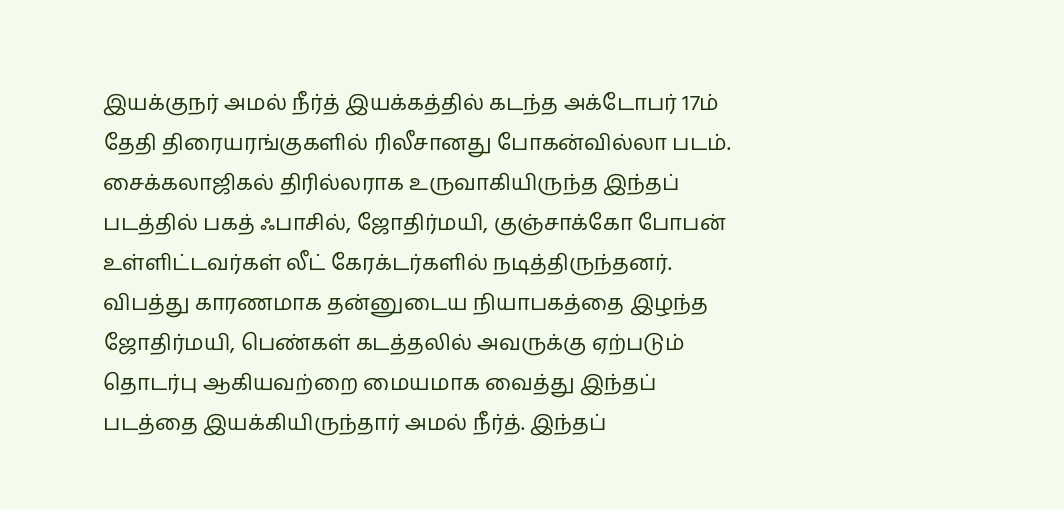இயக்குநர் அமல் நீர்த் இயக்கத்தில் கடந்த அக்டோபர் 17ம் தேதி திரையரங்குகளில் ரிலீசானது போகன்வில்லா படம். சைக்கலாஜிகல் திரில்லராக உருவாகியிருந்த இந்தப் படத்தில் பகத் ஃபாசில், ஜோதிர்மயி, குஞ்சாக்கோ போபன் உள்ளிட்டவர்கள் லீட் கேரக்டர்களில் நடித்திருந்தனர். விபத்து காரணமாக தன்னுடைய நியாபகத்தை இழந்த ஜோதிர்மயி, பெண்கள் கடத்தலில் அவருக்கு ஏற்படும் தொடர்பு ஆகியவற்றை மையமாக வைத்து இந்தப் படத்தை இயக்கியிருந்தார் அமல் நீர்த். இந்தப்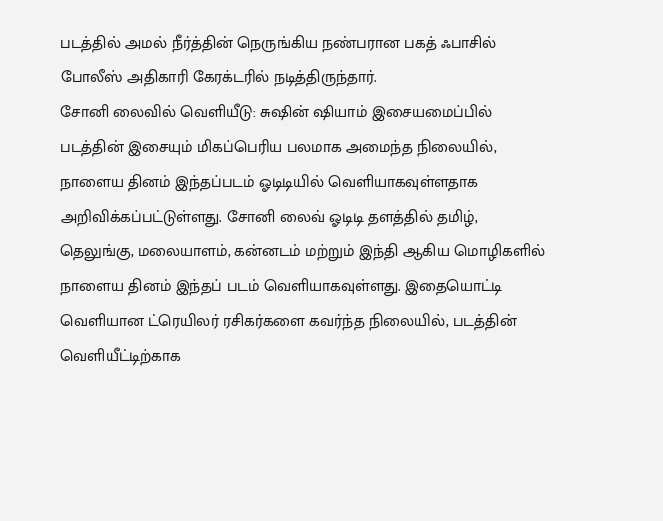படத்தில் அமல் நீர்த்தின் நெருங்கிய நண்பரான பகத் ஃபாசில் போலீஸ் அதிகாரி கேரக்டரில் நடித்திருந்தார்.
சோனி லைவில் வெளியீடு: சுஷின் ஷியாம் இசையமைப்பில் படத்தின் இசையும் மிகப்பெரிய பலமாக அமைந்த நிலையில், நாளைய தினம் இந்தப்படம் ஓடிடியில் வெளியாகவுள்ளதாக அறிவிக்கப்பட்டுள்ளது. சோனி லைவ் ஓடிடி தளத்தில் தமிழ், தெலுங்கு, மலையாளம், கன்னடம் மற்றும் இந்தி ஆகிய மொழிகளில் நாளைய தினம் இந்தப் படம் வெளியாகவுள்ளது. இதையொட்டி வெளியான ட்ரெயிலர் ரசிகர்களை கவர்ந்த நிலையில், படத்தின் வெளியீட்டிற்காக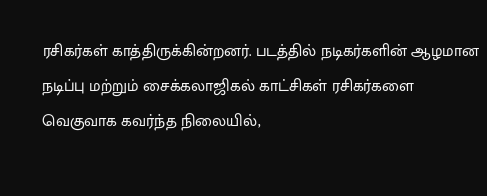ரசிகர்கள் காத்திருக்கின்றனர். படத்தில் நடிகர்களின் ஆழமான நடிப்பு மற்றும் சைக்கலாஜிகல் காட்சிகள் ரசிகர்களை வெகுவாக கவர்ந்த நிலையில்,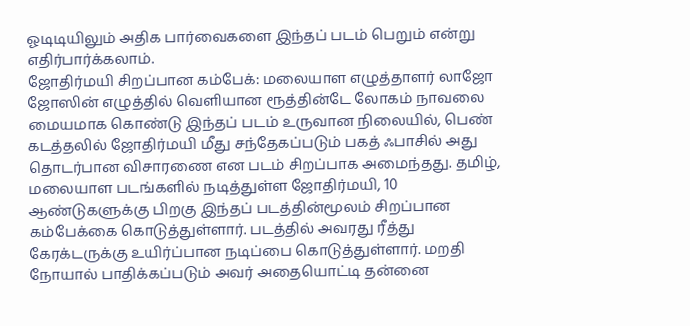ஓடிடியிலும் அதிக பார்வைகளை இந்தப் படம் பெறும் என்று எதிர்பார்க்கலாம்.
ஜோதிர்மயி சிறப்பான கம்பேக்: மலையாள எழுத்தாளர் லாஜோ ஜோஸின் எழுத்தில் வெளியான ரூத்தின்டே லோகம் நாவலை மையமாக கொண்டு இந்தப் படம் உருவான நிலையில், பெண் கடத்தலில் ஜோதிர்மயி மீது சந்தேகப்படும் பகத் ஃபாசில் அது தொடர்பான விசாரணை என படம் சிறப்பாக அமைந்தது. தமிழ், மலையாள படங்களில் நடித்துள்ள ஜோதிர்மயி, 10 ஆண்டுகளுக்கு பிறகு இந்தப் படத்தின்மூலம் சிறப்பான கம்பேக்கை கொடுத்துள்ளார். படத்தில் அவரது ரீத்து கேரக்டருக்கு உயிர்ப்பான நடிப்பை கொடுத்துள்ளார். மறதி நோயால் பாதிக்கப்படும் அவர் அதையொட்டி தன்னை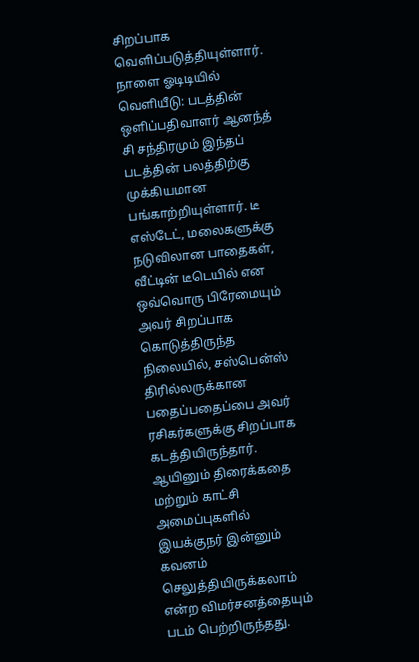சிறப்பாக வெளிப்படுத்தியுள்ளார்.
நாளை ஓடிடியில் வெளியீடு: படத்தின் ஒளிப்பதிவாளர் ஆனந்த் சி சந்திரமும் இந்தப் படத்தின் பலத்திற்கு முக்கியமான பங்காற்றியுள்ளார். டீ எஸ்டேட், மலைகளுக்கு நடுவிலான பாதைகள், வீட்டின் டீடெயில் என ஒவ்வொரு பிரேமையும் அவர் சிறப்பாக கொடுத்திருந்த நிலையில், சஸ்பென்ஸ் திரில்லருக்கான பதைப்பதைப்பை அவர் ரசிகர்களுக்கு சிறப்பாக கடத்தியிருந்தார். ஆயினும் திரைக்கதை மற்றும் காட்சி அமைப்புகளில் இயக்குநர் இன்னும் கவனம் செலுத்தியிருக்கலாம் என்ற விமர்சனத்தையும் படம் பெற்றிருந்தது.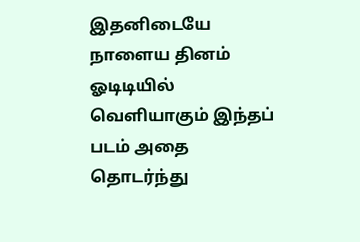இதனிடையே நாளைய தினம் ஓடிடியில் வெளியாகும் இந்தப் படம் அதை தொடர்ந்து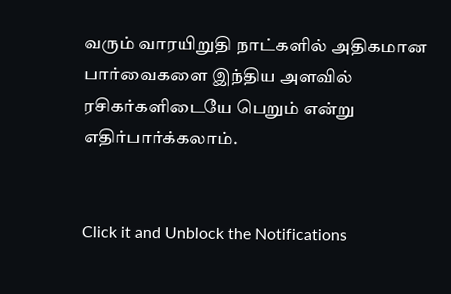வரும் வாரயிறுதி நாட்களில் அதிகமான பார்வைகளை இந்திய அளவில் ரசிகர்களிடையே பெறும் என்று எதிர்பார்க்கலாம்.


Click it and Unblock the Notifications